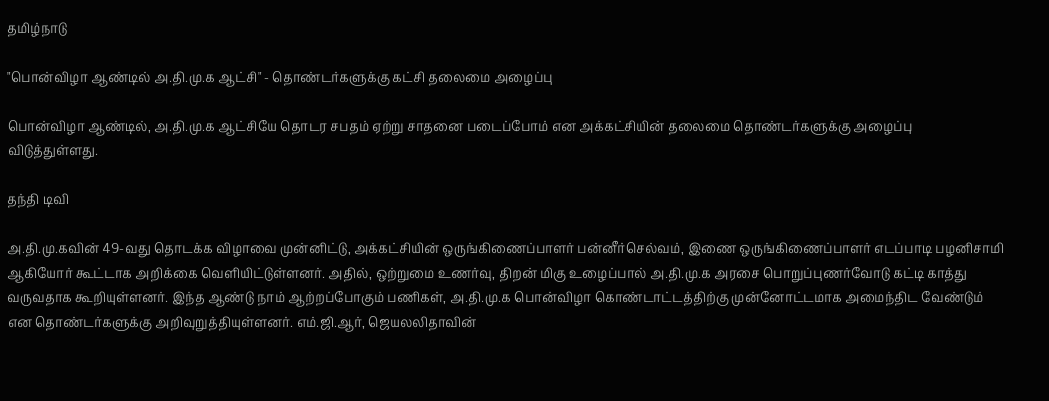தமிழ்நாடு

"பொன்விழா ஆண்டில் அ.தி.மு.க ஆட்சி" - தொண்டர்களுக்கு கட்சி தலைமை அழைப்பு

பொன்விழா ஆண்டில், அ.தி.மு.க ஆட்சியே தொடர சபதம் ஏற்று சாதனை படைப்போம் என அக்கட்சியின் தலைமை தொண்டர்களுக்கு அழைப்பு விடுத்துள்ளது.

தந்தி டிவி

அ.தி.மு.கவின் 49-வது தொடக்க விழாவை முன்னிட்டு, அக்கட்சியின் ஒருங்கிணைப்பாளர் பன்னீர்செல்வம், இணை ஒருங்கிணைப்பாளர் எடப்பாடி பழனிசாமி ஆகியோர் கூட்டாக அறிக்கை வெளியிட்டுள்ளனர். அதில், ஒற்றுமை உணர்வு, திறன் மிகு உழைப்பால் அ.தி.மு.க அரசை பொறுப்புணர்வோடு கட்டி காத்து வருவதாக கூறியுள்ளனர். இந்த ஆண்டு நாம் ஆற்றப்போகும் பணிகள், அ.தி.மு.க பொன்விழா கொண்டாட்டத்திற்கு முன்னோட்டமாக அமைந்திட வேண்டும் என தொண்டர்களுக்கு அறிவுறுத்தியுள்ளனர். எம்.ஜி.ஆர், ஜெயலலிதாவின்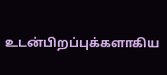உடன்பிறப்புக்களாகிய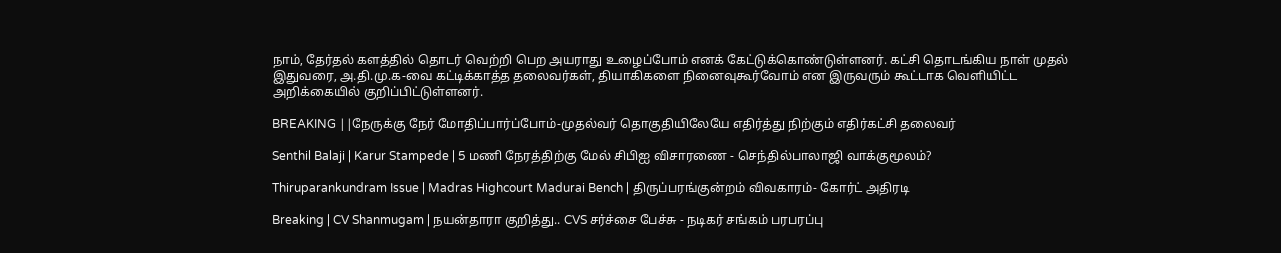நாம், தேர்தல் களத்தில் தொடர் வெற்றி பெற அயராது உழைப்போம் எனக் கேட்டுக்கொண்டுள்ளனர். கட்சி தொடங்கிய நாள் முதல் இதுவரை, அ.தி.மு.க-வை கட்டிக்காத்த தலைவர்கள், தியாகிகளை நினைவுகூர்வோம் என இருவரும் கூட்டாக வெளியிட்ட அறிக்கையில் குறிப்பிட்டுள்ளனர்.

BREAKING ||நேருக்கு நேர் மோதிப்பார்ப்போம்-முதல்வர் தொகுதியிலேயே எதிர்த்து நிற்கும் எதிர்கட்சி தலைவர்

Senthil Balaji | Karur Stampede | 5 மணி நேரத்திற்கு மேல் சிபிஐ விசாரணை - செந்தில்பாலாஜி வாக்குமூலம்?

Thiruparankundram Issue | Madras Highcourt Madurai Bench | திருப்பரங்குன்றம் விவகாரம்- கோர்ட் அதிரடி

Breaking | CV Shanmugam | நயன்தாரா குறித்து.. CVS சர்ச்சை பேச்சு - நடிகர் சங்கம் பரபரப்பு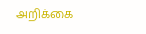அறிக்கை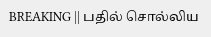BREAKING || பதில் சொல்லிய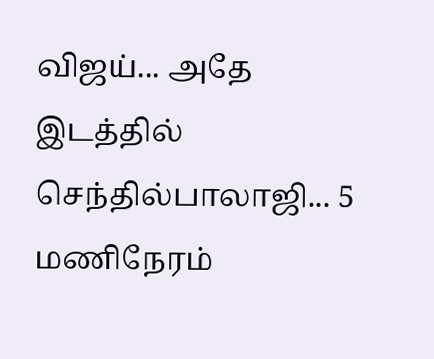விஜய்... அதே இடத்தில் செந்தில்பாலாஜி... 5 மணிநேரம்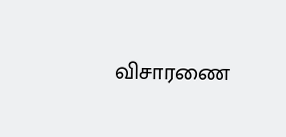விசாரணை